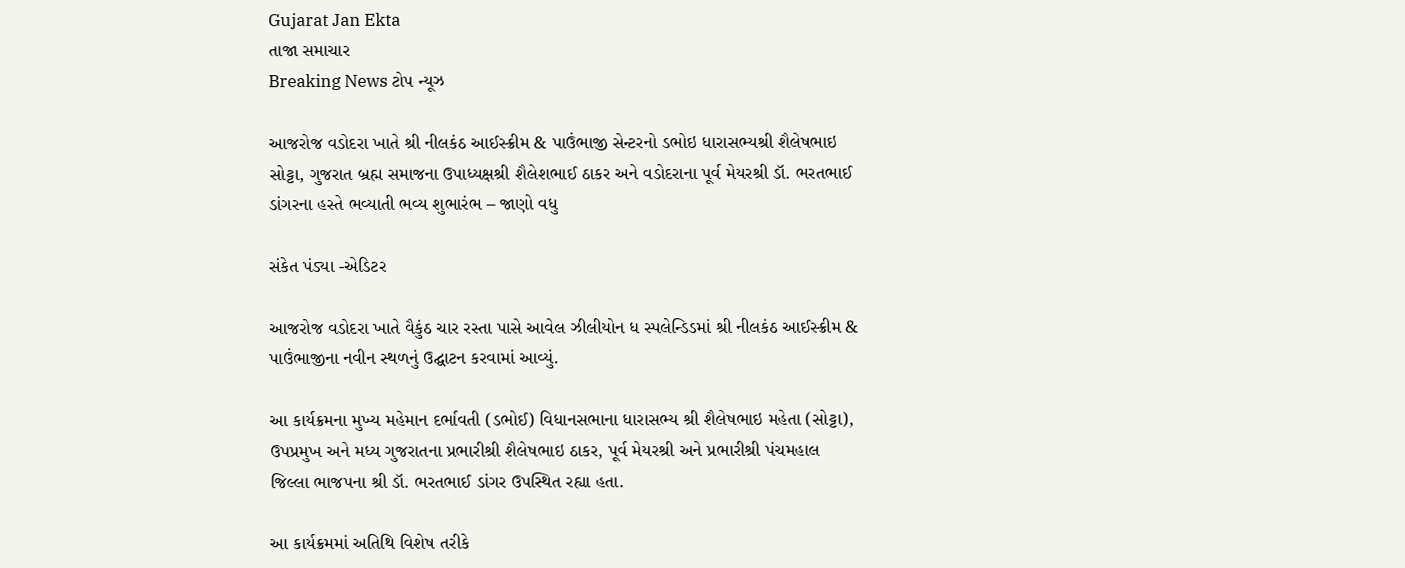Gujarat Jan Ekta
તાજા સમાચાર
Breaking News ટોપ ન્યૂઝ

આજરોજ વડોદરા ખાતે શ્રી નીલકંઠ આઈસ્ક્રીમ & પાઉંભાજી સેન્ટરનો ડભોઇ ધારાસભ્યશ્રી શૈલેષભાઇ સોટ્ટા, ગુજરાત બ્રહ્મ સમાજના ઉપાધ્યક્ષશ્રી શૈલેશભાઈ ઠાકર અને વડોદરાના પૂર્વ મેયરશ્રી ડૉ. ભરતભાઈ ડાંગરના હસ્તે ભવ્યાતી ભવ્ય શુભારંભ – જાણો વધુ

સંકેત પંડ્યા -એડિટર

આજરોજ વડોદરા ખાતે વૈકુંઠ ચાર રસ્તા પાસે આવેલ ઝીલીયોન ધ સ્પલેન્ડિડમાં શ્રી નીલકંઠ આઈસ્ક્રીમ & પાઉંભાજીના નવીન સ્થળનું ઉદ્ઘાટન કરવામાં આવ્યું.

આ કાર્યક્રમના મુખ્ય મહેમાન દર્ભાવતી (ડભોઈ) વિધાનસભાના ધારાસભ્ય શ્રી શૈલેષભાઇ મહેતા (સોટ્ટા), ઉપપ્રમુખ અને મધ્ય ગુજરાતના પ્રભારીશ્રી શૈલેષભાઇ ઠાકર, પૂર્વ મેયરશ્રી અને પ્રભારીશ્રી પંચમહાલ જિલ્લા ભાજપના શ્રી ડૉ. ભરતભાઈ ડાંગર ઉપસ્થિત રહ્યા હતા.

આ કાર્યક્રમમાં અતિથિ વિશેષ તરીકે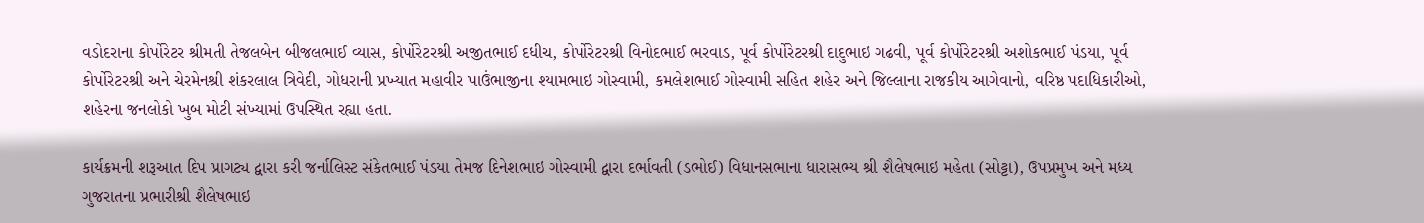વડોદરાના કોર્પોરેટર શ્રીમતી તેજલબેન બીજલભાઈ વ્યાસ, કોર્પોરેટરશ્રી અજીતભાઈ દધીચ, કોર્પોરેટરશ્રી વિનોદભાઈ ભરવાડ, પૂર્વ કોર્પોરેટરશ્રી દાદુભાઇ ગઢવી, પૂર્વ કોર્પોરેટરશ્રી અશોકભાઈ પંડયા, પૂર્વ કોર્પોરેટરશ્રી અને ચેરમેનશ્રી શંકરલાલ ત્રિવેદી, ગોધરાની પ્રખ્યાત મહાવીર પાઉંભાજીના શ્યામભાઇ ગોસ્વામી, કમલેશભાઈ ગોસ્વામી સહિત શહેર અને જિલ્લાના રાજકીય આગેવાનો, વરિષ્ઠ પદાધિકારીઓ, શહેરના જનલોકો ખુબ મોટી સંખ્યામાં ઉપસ્થિત રહ્યા હતા.

કાર્યક્રમની શરૂઆત દિપ પ્રાગટ્ય દ્વારા કરી જર્નાલિસ્ટ સંકેતભાઈ પંડયા તેમજ દિનેશભાઇ ગોસ્વામી દ્વારા દર્ભાવતી (ડભોઈ) વિધાનસભાના ધારાસભ્ય શ્રી શૈલેષભાઇ મહેતા (સોટ્ટા), ઉપપ્રમુખ અને મધ્ય ગુજરાતના પ્રભારીશ્રી શૈલેષભાઇ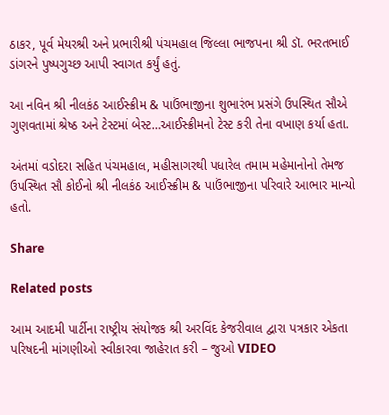ઠાકર, પૂર્વ મેયરશ્રી અને પ્રભારીશ્રી પંચમહાલ જિલ્લા ભાજપના શ્રી ડૉ. ભરતભાઈ ડાંગરને પુષ્પગુચ્છ આપી સ્વાગત કર્યું હતું.

આ નવિન શ્રી નીલકંઠ આઈસ્ક્રીમ & પાઉંભાજીના શુભારંભ પ્રસંગે ઉપસ્થિત સૌએ ગુણવતામાં શ્રેષ્ઠ અને ટેસ્ટમાં બેસ્ટ…આઈસ્ક્રીમનો ટેસ્ટ કરી તેના વખાણ કર્યા હતા.

અંતમાં વડોદરા સહિત પંચમહાલ, મહીસાગરથી પધારેલ તમામ મહેમાનોનો તેમજ ઉપસ્થિત સૌ કોઈનો શ્રી નીલકંઠ આઈસ્ક્રીમ & પાઉંભાજીના પરિવારે આભાર માન્યો હતો.

Share

Related posts

આમ આદમી પાર્ટીના રાષ્ટ્રીય સંયોજક શ્રી અરવિંદ કેજરીવાલ દ્વારા પત્રકાર એકતા પરિષદની માંગણીઓ સ્વીકારવા જાહેરાત કરી – જુઓ VIDEO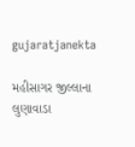gujaratjanekta

મહીસાગર જીલ્લાના લુણાવાડા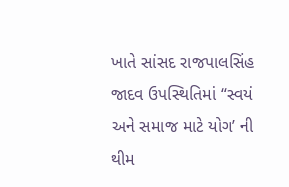ખાતે સાંસદ રાજપાલસિંહ જાદવ ઉપસ્થિતિમાં “સ્વયં અને સમાજ માટે યોગ’ ની થીમ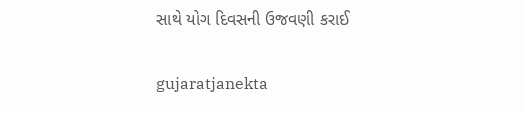સાથે યોગ દિવસની ઉજવણી કરાઈ

gujaratjanekta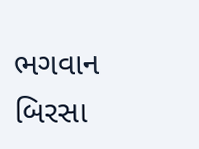ભગવાન બિરસા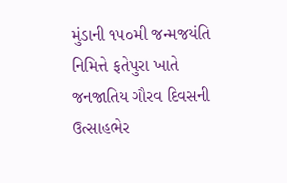મુંડાની ૧૫૦મી જન્મજયંતિ નિમિત્તે ફતેપુરા ખાતે જનજાતિય ગૌરવ દિવસની ઉત્સાહભેર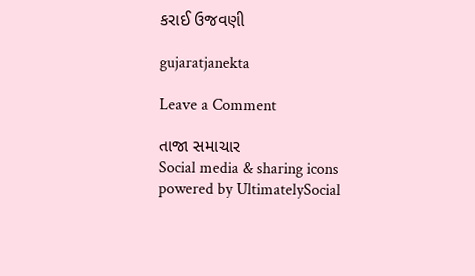કરાઈ ઉજવણી

gujaratjanekta

Leave a Comment

તાજા સમાચાર
Social media & sharing icons powered by UltimatelySocial